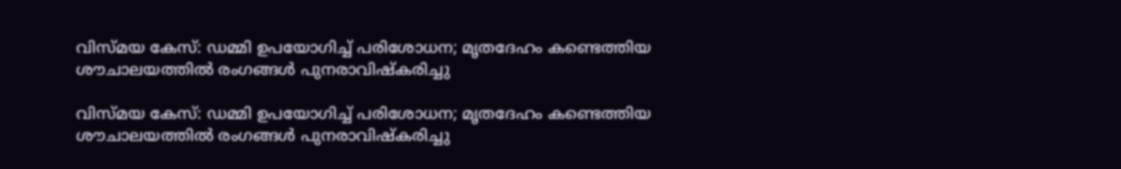വിസ്മയ കേസ്: ഡമ്മി ഉപയോഗിച്ച്‌ പരിശോധന; മൃതദേഹം കണ്ടെത്തിയ ശൗചാലയത്തില്‍ രംഗങ്ങള്‍ പുനരാവിഷ്‌കരിച്ചു

വിസ്മയ കേസ്: ഡമ്മി ഉപയോഗിച്ച്‌ പരിശോധന; മൃതദേഹം കണ്ടെത്തിയ ശൗചാലയത്തില്‍ രംഗങ്ങള്‍ പുനരാവിഷ്‌കരിച്ചു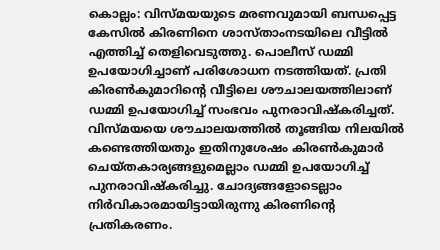കൊല്ലം: വിസ്മയയുടെ മരണവുമായി ബന്ധപ്പെട്ട കേസില്‍ കിരണിനെ ശാസ്താംനടയിലെ വീട്ടില്‍ എത്തിച്ച്‌ തെളിവെടുത്തു. പൊലീസ് ഡമ്മി ഉപയോഗിച്ചാണ് പരിശോധന നടത്തിയത്. പ്രതി കിരണ്‍കുമാറിന്റെ വീട്ടിലെ ശൗചാലയത്തിലാണ് ഡമ്മി ഉപയോഗിച്ച്‌ സംഭവം പുനരാവിഷ്‌കരിച്ചത്. വിസ്മയയെ ശൗചാലയത്തില്‍ തൂങ്ങിയ നിലയില്‍ കണ്ടെത്തിയതും ഇതിനുശേഷം കിരണ്‍കുമാര്‍ ചെയ്തകാര്യങ്ങളുമെല്ലാം ഡമ്മി ഉപയോഗിച്ച്‌ പുനരാവിഷ്‌കരിച്ചു. ചോദ്യങ്ങളോടെല്ലാം നിര്‍വികാരമായിട്ടായിരുന്നു കിരണിന്റെ പ്രതികരണം.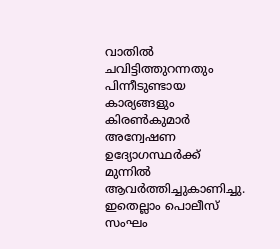വാതില്‍ ചവിട്ടിത്തുറന്നതും പിന്നീടുണ്ടായ കാര്യങ്ങളും കിരണ്‍കുമാര്‍ അന്വേഷണ ഉദ്യോഗസ്ഥര്‍ക്ക് മുന്നില്‍ ആവര്‍ത്തിച്ചുകാണിച്ചു. ഇതെല്ലാം പൊലീസ് സംഘം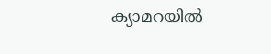ക്യാമറയില്‍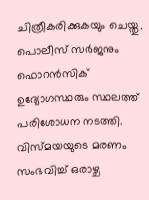ചിത്രീകരിക്കുകയും ചെയ്തു. പൊലീസ് സര്‍ജനും ഫൊറന്‍സിക് ഉദ്യോഗസ്ഥരും സ്ഥലത്ത് പരിശോധന നടത്തി. വിസ്മയയുടെ മരണം സംഭവിച്ച്‌ ഒരാഴ്ച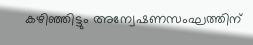കഴിഞ്ഞിട്ടും അന്വേഷണസംഘത്തിന്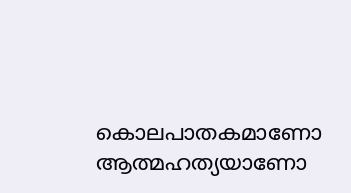കൊലപാതകമാണോ ആത്മഹത്യയാണോ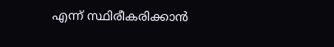എന്ന് സ്ഥിരീകരിക്കാന്‍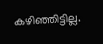കഴിഞ്ഞിട്ടില്ല.